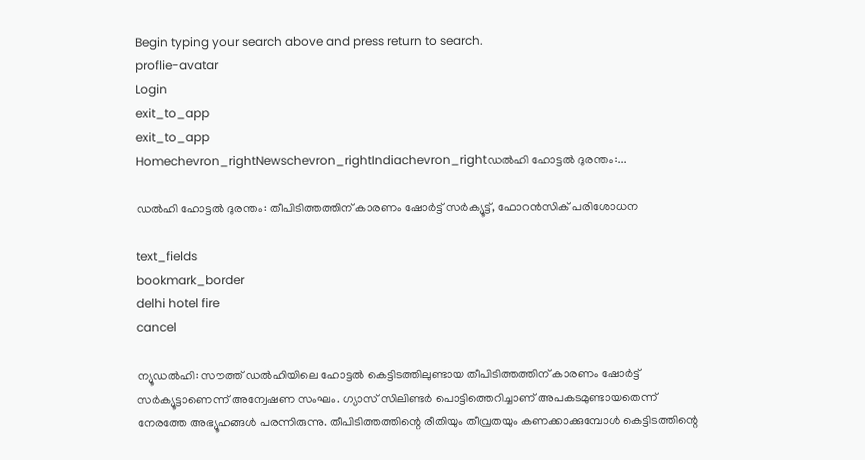Begin typing your search above and press return to search.
proflie-avatar
Login
exit_to_app
exit_to_app
Homechevron_rightNewschevron_rightIndiachevron_rightഡൽഹി ഹോട്ടൽ ദുരന്തം:...

ഡൽഹി ഹോട്ടൽ ദുരന്തം: തീപിടിത്തത്തിന് കാരണം ഷോർട്ട് സർക്യൂട്ട്, ഫോറൻസിക് പരിശോധന

text_fields
bookmark_border
delhi hotel fire
cancel

ന്യൂഡൽഹി: സൗത്ത് ഡൽഹിയിലെ ഹോട്ടൽ കെട്ടിടത്തിലുണ്ടായ തീപിടിത്തത്തിന് കാരണം ഷോർട്ട് സർക്യൂട്ടാണെന്ന് അന്വേഷണ സംഘം. ഗ്യാസ് സിലിണ്ടർ പൊട്ടിത്തെറിച്ചാണ് അപകടമുണ്ടായതെന്ന് നേരത്തേ അഭ്യൂഹങ്ങൾ പരന്നിരുന്നു. തീപിടിത്തത്തിന്റെ രീതിയും തീവ്രതയും കണക്കാക്കുമ്പോൾ കെട്ടിടത്തിന്റെ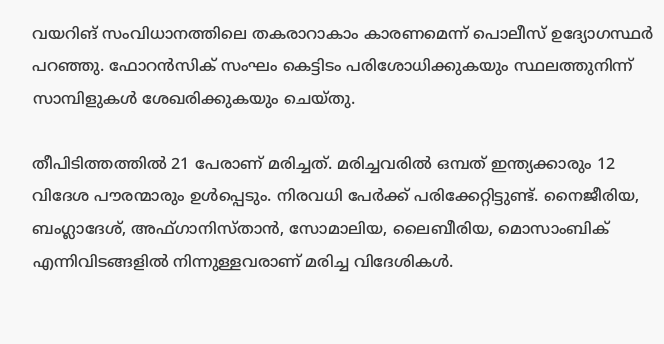വയറിങ് സംവിധാനത്തിലെ തകരാറാകാം കാരണമെന്ന് പൊലീസ് ഉദ്യോഗസ്ഥർ പറഞ്ഞു. ഫോറൻസിക് സംഘം കെട്ടിടം പരിശോധിക്കുകയും സ്ഥലത്തുനിന്ന് സാമ്പിളുകൾ ശേഖരിക്കുകയും ചെയ്തു.

തീപിടിത്തത്തിൽ 21 പേരാണ് മരിച്ചത്. മരിച്ചവരിൽ ഒമ്പത് ഇന്ത്യക്കാരും 12 വിദേശ പൗരന്മാരും ഉൾപ്പെടും. നിരവധി പേർക്ക് പരിക്കേറ്റിട്ടുണ്ട്. നൈജീരിയ, ബംഗ്ലാദേശ്, അഫ്ഗാനിസ്താൻ, സോമാലിയ, ലൈബീരിയ, മൊസാംബിക് എന്നിവിടങ്ങളിൽ നിന്നുള്ളവരാണ് മരിച്ച വിദേശികൾ.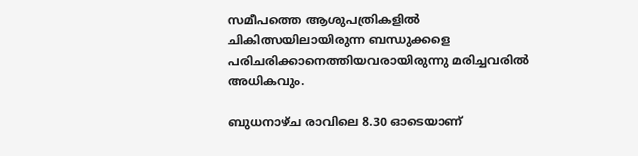സമീപത്തെ ആശുപത്രികളിൽ ചികിത്സയിലായിരുന്ന ബന്ധുക്കളെ പരിചരിക്കാനെത്തിയവരായിരുന്നു മരിച്ചവരിൽ അധികവും.

ബുധനാഴ്ച രാവിലെ 8.30 ഓടെയാണ്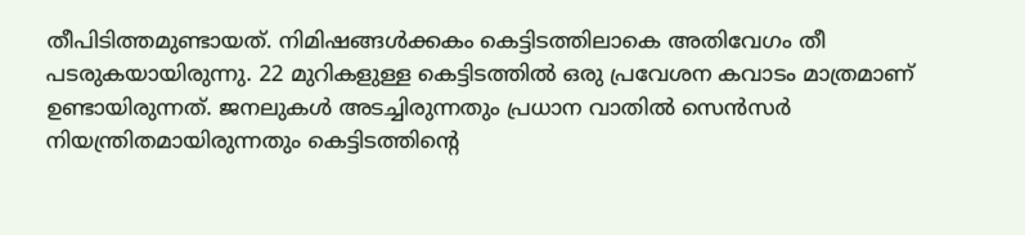തീപിടിത്തമുണ്ടായത്. നിമിഷങ്ങൾക്കകം കെട്ടിടത്തിലാകെ അതിവേഗം തീ പടരുകയായിരുന്നു. 22 മുറികളുള്ള കെട്ടിടത്തിൽ ഒരു പ്രവേശന കവാടം മാത്രമാണ് ഉണ്ടായിരുന്നത്. ജനലുകൾ അടച്ചിരുന്നതും പ്രധാന വാതിൽ സെൻസർ നിയന്ത്രിതമായിരുന്നതും കെട്ടിടത്തിന്റെ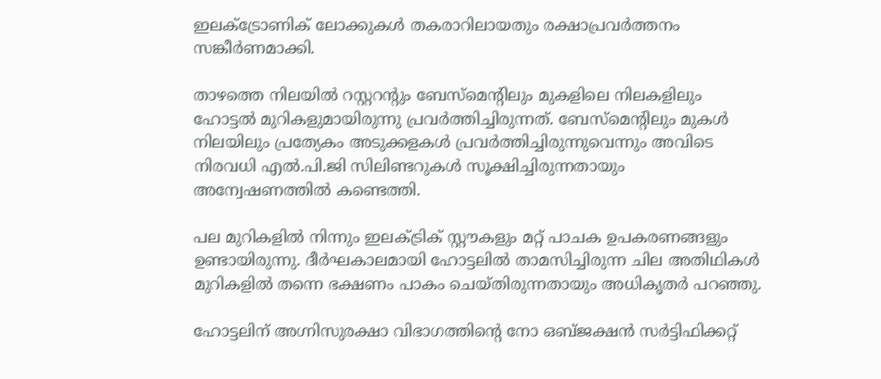ഇലക്ട്രോണിക് ലോക്കുകൾ തകരാറിലായതും രക്ഷാപ്രവർത്തനം സങ്കീർണമാക്കി.

താഴത്തെ നിലയിൽ റസ്റ്ററന്റും ബേസ്‌മെന്റിലും മുകളിലെ നിലകളിലും ഹോട്ടൽ മുറികളുമായിരുന്നു പ്രവർത്തിച്ചിരുന്നത്. ബേസ്‌മെന്റിലും മുകൾ നിലയിലും പ്രത്യേകം അടുക്കളകൾ പ്രവർത്തിച്ചിരുന്നുവെന്നും അവിടെ നിരവധി എൽ.പി.ജി സിലിണ്ടറുകൾ സൂക്ഷിച്ചിരുന്നതായും അന്വേഷണത്തിൽ കണ്ടെത്തി.

പല മുറികളിൽ നിന്നും ഇലക്ട്രിക് സ്റ്റൗകളും മറ്റ് പാചക ഉപകരണങ്ങളും ഉണ്ടായിരുന്നു. ദീർഘകാലമായി ഹോട്ടലിൽ താമസിച്ചിരുന്ന ചില അതിഥികൾ മുറികളിൽ തന്നെ ഭക്ഷണം പാകം ചെയ്തിരുന്നതായും അധികൃതർ പറഞ്ഞു.

ഹോട്ടലിന് അഗ്നിസുരക്ഷാ വിഭാഗത്തിന്റെ നോ ഒബ്ജക്ഷൻ സർട്ടിഫിക്കറ്റ്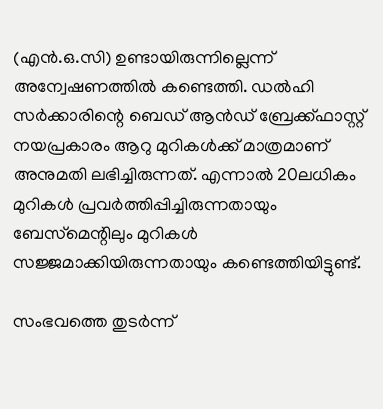(എൻ.ഒ.സി) ഉണ്ടായിരുന്നില്ലെന്ന് അന്വേഷണത്തിൽ കണ്ടെത്തി. ഡൽഹി സർക്കാരിന്റെ ബെഡ് ആൻഡ് ബ്രേക്ക്‌ഫാസ്റ്റ് നയപ്രകാരം ആറു മുറികൾക്ക് മാത്രമാണ് അനുമതി ലഭിച്ചിരുന്നത്. എന്നാൽ 20ലധികം മുറികൾ പ്രവർത്തിപ്പിച്ചിരുന്നതായും ബേസ്‌മെന്റിലും മുറികൾ സജ്ജമാക്കിയിരുന്നതായും കണ്ടെത്തിയിട്ടുണ്ട്.

സംഭവത്തെ തുടർന്ന്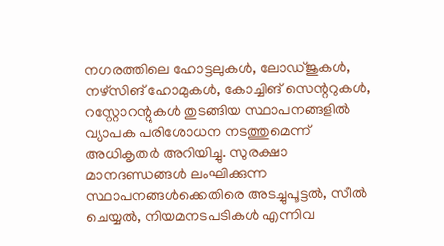നഗരത്തിലെ ഹോട്ടലുകൾ, ലോഡ്ജുകൾ, നഴ്‌സിങ് ഹോമുകൾ, കോച്ചിങ് സെന്ററുകൾ, റസ്റ്റോറന്റുകൾ തുടങ്ങിയ സ്ഥാപനങ്ങളിൽ വ്യാപക പരിശോധന നടത്തുമെന്ന് അധികൃതർ അറിയിച്ചു. സുരക്ഷാ മാനദണ്ഡങ്ങൾ ലംഘിക്കുന്ന സ്ഥാപനങ്ങൾക്കെതിരെ അടച്ചുപൂട്ടൽ, സീൽ ചെയ്യൽ, നിയമനടപടികൾ എന്നിവ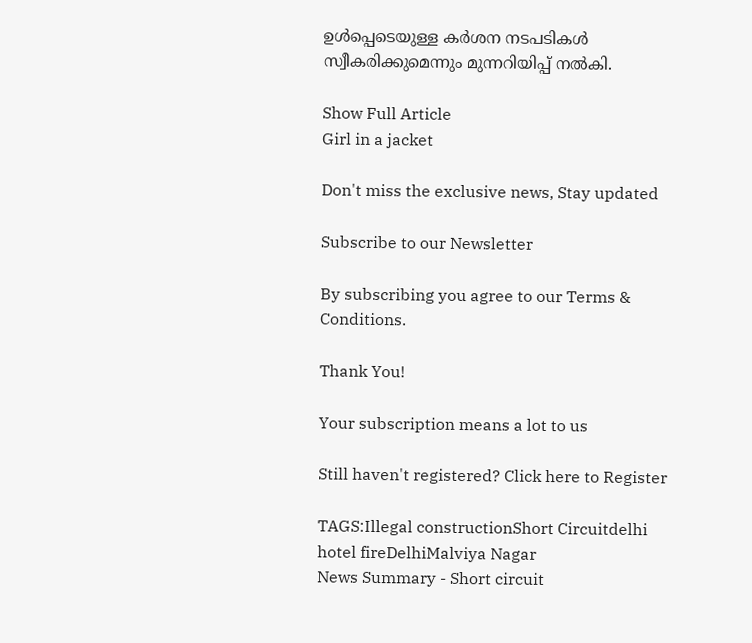ഉൾപ്പെടെയുള്ള കർശന നടപടികൾ സ്വീകരിക്കുമെന്നും മുന്നറിയിപ്പ് നൽകി.

Show Full Article
Girl in a jacket

Don't miss the exclusive news, Stay updated

Subscribe to our Newsletter

By subscribing you agree to our Terms & Conditions.

Thank You!

Your subscription means a lot to us

Still haven't registered? Click here to Register

TAGS:Illegal constructionShort Circuitdelhi hotel fireDelhiMalviya Nagar
News Summary - Short circuit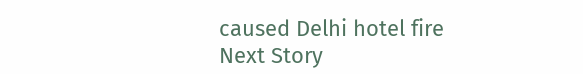caused Delhi hotel fire
Next Story